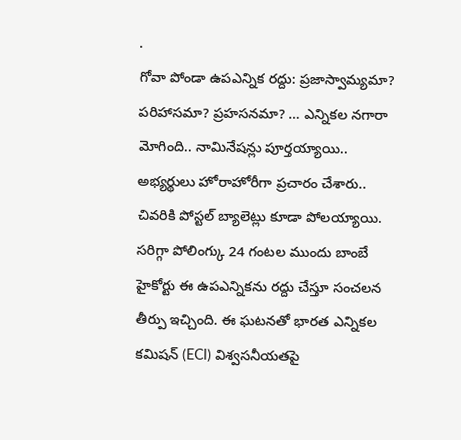.
గోవా పోండా ఉపఎన్నిక రద్దు: ప్రజాస్వామ్యమా? పరిహాసమా? ప్రహసనమా? … ఎన్నికల నగారా మోగింది.. నామినేషన్లు పూర్తయ్యాయి.. అభ్యర్థులు హోరాహోరీగా ప్రచారం చేశారు.. చివరికి పోస్టల్ బ్యాలెట్లు కూడా పోలయ్యాయి. సరిగ్గా పోలింగ్కు 24 గంటల ముందు బాంబే హైకోర్టు ఈ ఉపఎన్నికను రద్దు చేస్తూ సంచలన తీర్పు ఇచ్చింది. ఈ ఘటనతో భారత ఎన్నికల కమిషన్ (ECI) విశ్వసనీయతపై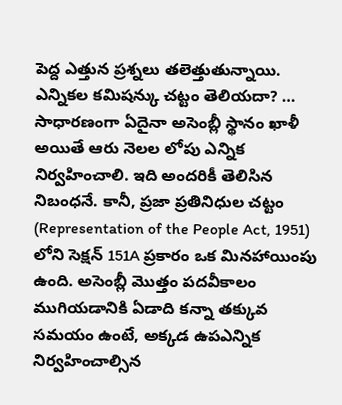పెద్ద ఎత్తున ప్రశ్నలు తలెత్తుతున్నాయి.
ఎన్నికల కమిషన్కు చట్టం తెలియదా? … సాధారణంగా ఏదైనా అసెంబ్లీ స్థానం ఖాళీ అయితే ఆరు నెలల లోపు ఎన్నిక నిర్వహించాలి. ఇది అందరికీ తెలిసిన నిబంధనే. కానీ, ప్రజా ప్రతినిధుల చట్టం (Representation of the People Act, 1951) లోని సెక్షన్ 151A ప్రకారం ఒక మినహాయింపు ఉంది. అసెంబ్లీ మొత్తం పదవీకాలం ముగియడానికి ఏడాది కన్నా తక్కువ సమయం ఉంటే, అక్కడ ఉపఎన్నిక నిర్వహించాల్సిన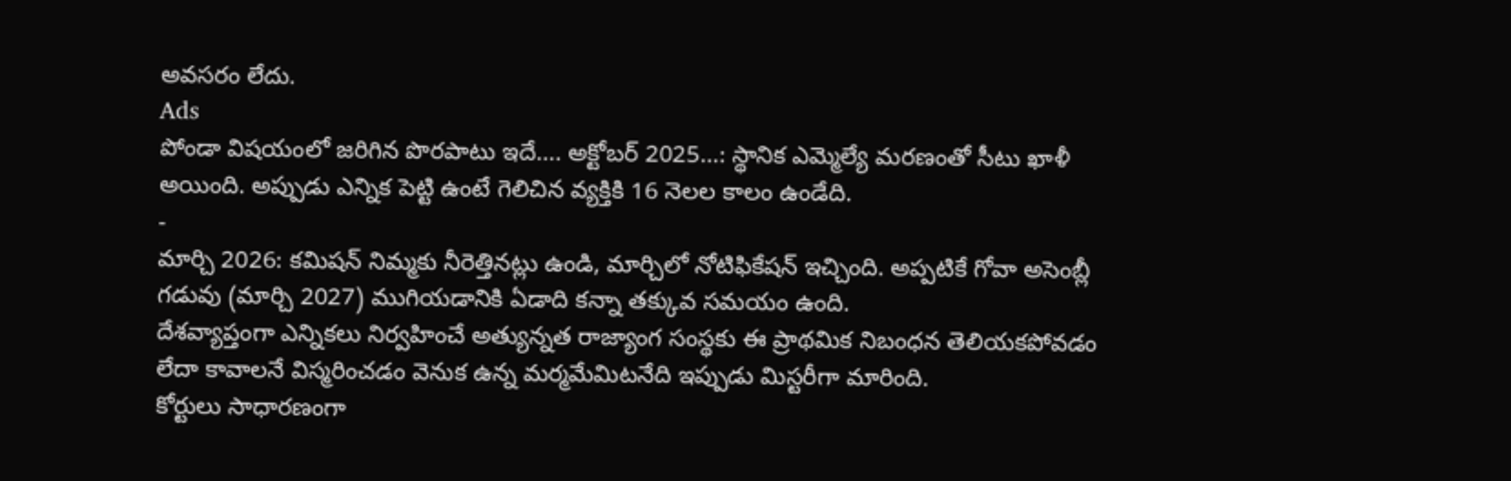అవసరం లేదు.
Ads
పోండా విషయంలో జరిగిన పొరపాటు ఇదే…. అక్టోబర్ 2025…: స్థానిక ఎమ్మెల్యే మరణంతో సీటు ఖాళీ అయింది. అప్పుడు ఎన్నిక పెట్టి ఉంటే గెలిచిన వ్యక్తికి 16 నెలల కాలం ఉండేది.
-
మార్చి 2026: కమిషన్ నిమ్మకు నీరెత్తినట్లు ఉండి, మార్చిలో నోటిఫికేషన్ ఇచ్చింది. అప్పటికే గోవా అసెంబ్లీ గడువు (మార్చి 2027) ముగియడానికి ఏడాది కన్నా తక్కువ సమయం ఉంది.
దేశవ్యాప్తంగా ఎన్నికలు నిర్వహించే అత్యున్నత రాజ్యాంగ సంస్థకు ఈ ప్రాథమిక నిబంధన తెలియకపోవడం లేదా కావాలనే విస్మరించడం వెనుక ఉన్న మర్మమేమిటనేది ఇప్పుడు మిస్టరీగా మారింది.
కోర్టులు సాధారణంగా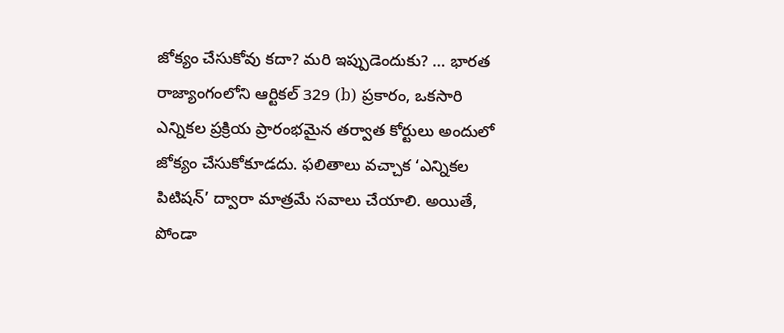జోక్యం చేసుకోవు కదా? మరి ఇప్పుడెందుకు? … భారత రాజ్యాంగంలోని ఆర్టికల్ 329 (b) ప్రకారం, ఒకసారి ఎన్నికల ప్రక్రియ ప్రారంభమైన తర్వాత కోర్టులు అందులో జోక్యం చేసుకోకూడదు. ఫలితాలు వచ్చాక ‘ఎన్నికల పిటిషన్’ ద్వారా మాత్రమే సవాలు చేయాలి. అయితే, పోండా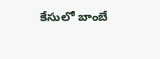కేసులో బాంబే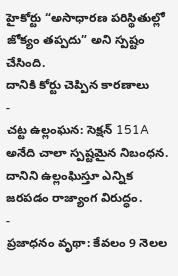హైకోర్టు “అసాధారణ పరిస్థితుల్లో జోక్యం తప్పదు” అని స్పష్టం చేసింది.
దానికి కోర్టు చెప్పిన కారణాలు
-
చట్ట ఉల్లంఘన: సెక్షన్ 151A అనేది చాలా స్పష్టమైన నిబంధన. దానిని ఉల్లంఘిస్తూ ఎన్నిక జరపడం రాజ్యాంగ విరుద్ధం.
-
ప్రజాధనం వృథా: కేవలం 9 నెలల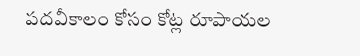పదవీకాలం కోసం కోట్ల రూపాయల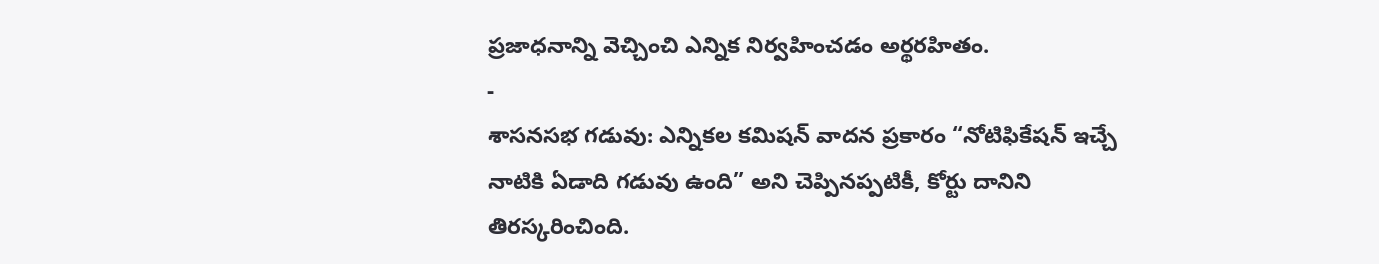ప్రజాధనాన్ని వెచ్చించి ఎన్నిక నిర్వహించడం అర్థరహితం.
-
శాసనసభ గడువు: ఎన్నికల కమిషన్ వాదన ప్రకారం “నోటిఫికేషన్ ఇచ్చే నాటికి ఏడాది గడువు ఉంది” అని చెప్పినప్పటికీ, కోర్టు దానిని తిరస్కరించింది.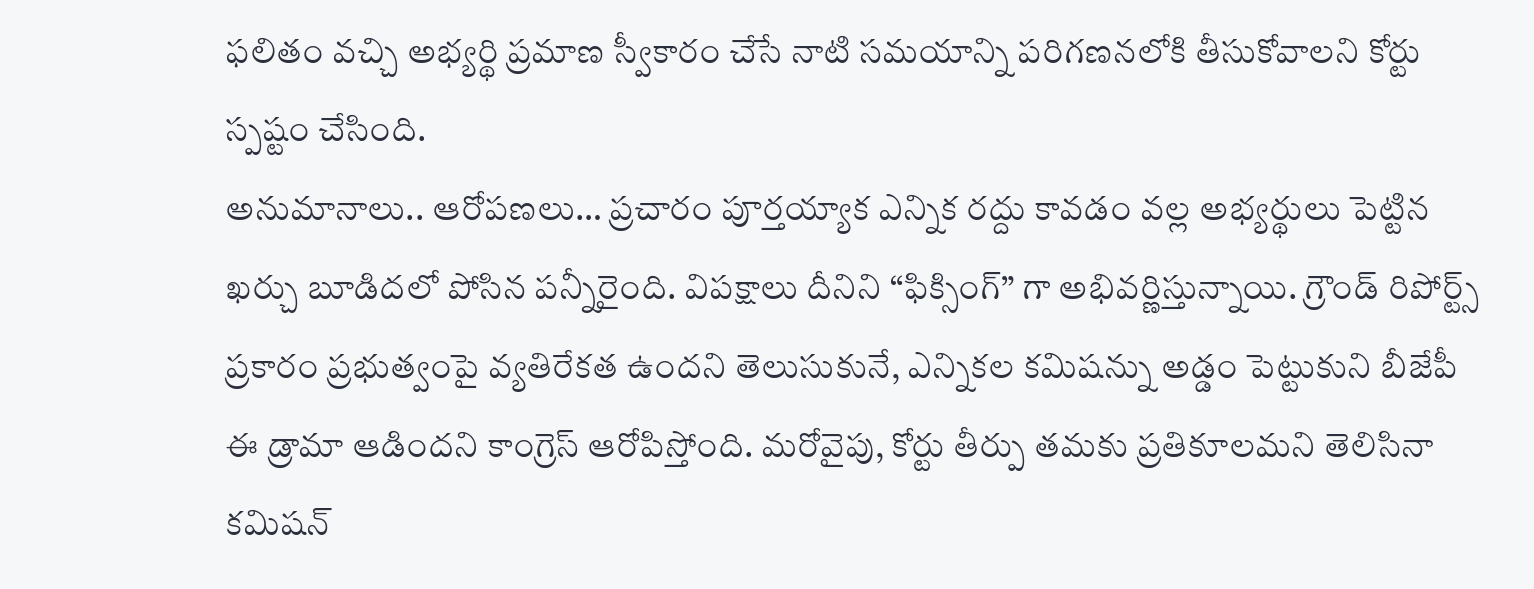ఫలితం వచ్చి అభ్యర్థి ప్రమాణ స్వీకారం చేసే నాటి సమయాన్ని పరిగణనలోకి తీసుకోవాలని కోర్టు స్పష్టం చేసింది.
అనుమానాలు.. ఆరోపణలు… ప్రచారం పూర్తయ్యాక ఎన్నిక రద్దు కావడం వల్ల అభ్యర్థులు పెట్టిన ఖర్చు బూడిదలో పోసిన పన్నీరైంది. విపక్షాలు దీనిని “ఫిక్సింగ్” గా అభివర్ణిస్తున్నాయి. గ్రౌండ్ రిపోర్ట్స్ ప్రకారం ప్రభుత్వంపై వ్యతిరేకత ఉందని తెలుసుకునే, ఎన్నికల కమిషన్ను అడ్డం పెట్టుకుని బీజేపీ ఈ డ్రామా ఆడిందని కాంగ్రెస్ ఆరోపిస్తోంది. మరోవైపు, కోర్టు తీర్పు తమకు ప్రతికూలమని తెలిసినా కమిషన్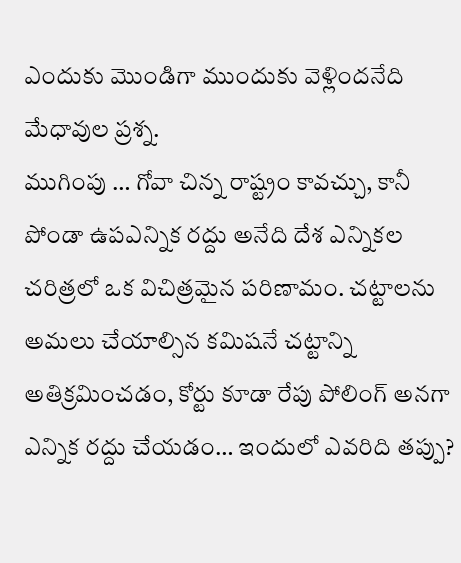ఎందుకు మొండిగా ముందుకు వెళ్లిందనేది మేధావుల ప్రశ్న.
ముగింపు … గోవా చిన్న రాష్ట్రం కావచ్చు, కానీ పోండా ఉపఎన్నిక రద్దు అనేది దేశ ఎన్నికల చరిత్రలో ఒక విచిత్రమైన పరిణామం. చట్టాలను అమలు చేయాల్సిన కమిషనే చట్టాన్ని అతిక్రమించడం, కోర్టు కూడా రేపు పోలింగ్ అనగా ఎన్నిక రద్దు చేయడం… ఇందులో ఎవరిది తప్పు?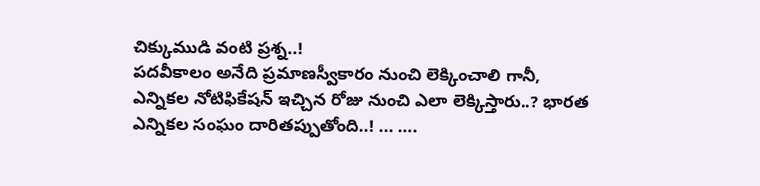చిక్కుముడి వంటి ప్రశ్న..!
పదవీకాలం అనేది ప్రమాణస్వీకారం నుంచి లెక్కించాలి గానీ, ఎన్నికల నోటిఫికేషన్ ఇచ్చిన రోజు నుంచి ఎలా లెక్కిస్తారు..? భారత ఎన్నికల సంఘం దారితప్పుతోంది..! ... ….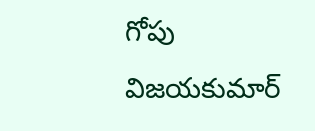గోపు విజయకుమార్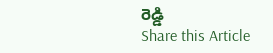రెడ్డి
Share this Article